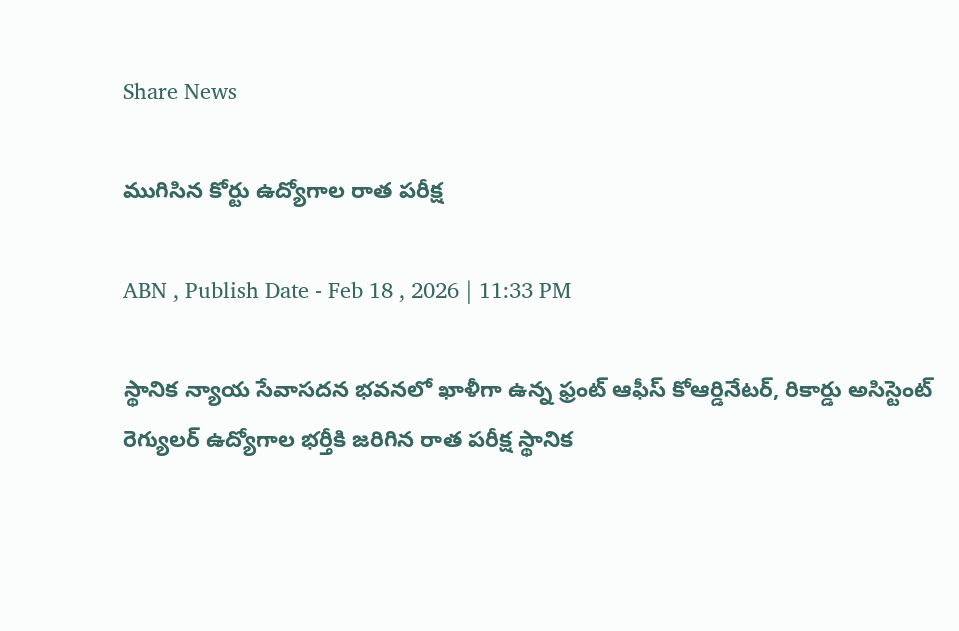Share News

ముగిసిన కోర్టు ఉద్యోగాల రాత పరీక్ష

ABN , Publish Date - Feb 18 , 2026 | 11:33 PM

స్థానిక న్యాయ సేవాసదన భవనలో ఖాళీగా ఉన్న ఫ్రంట్‌ ఆఫీస్‌ కోఆర్డినేటర్‌, రికార్డు అసిస్టెంట్‌ రెగ్యులర్‌ ఉద్యోగాల భర్తీకి జరిగిన రాత పరీక్ష స్థానిక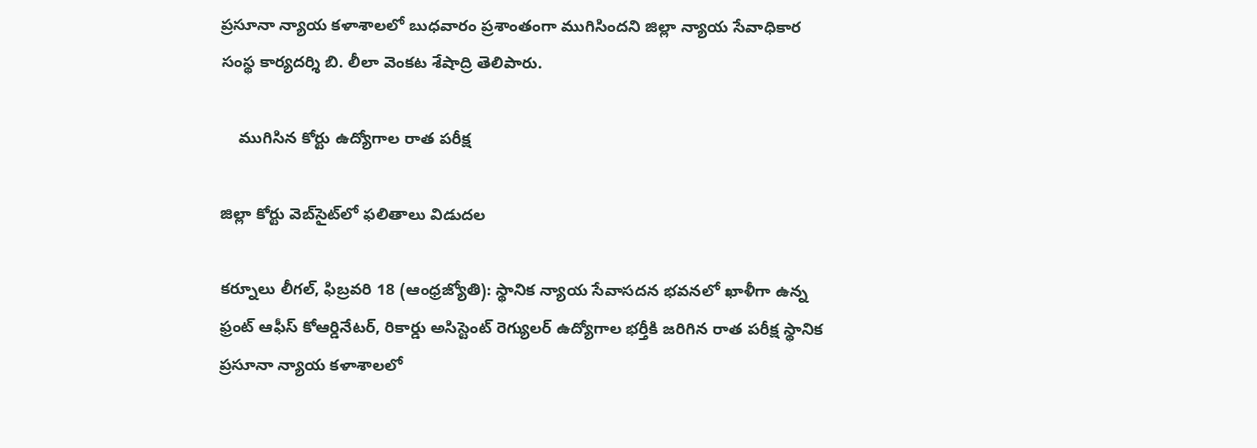ప్రసూనా న్యాయ కళాశాలలో బుధవారం ప్రశాంతంగా ముగిసిందని జిల్లా న్యాయ సేవాధికార సంస్థ కార్యదర్శి బి. లీలా వెంకట శేషాద్రి తెలిపారు.

    ముగిసిన కోర్టు ఉద్యోగాల రాత పరీక్ష

జిల్లా కోర్టు వెబ్‌సైట్‌లో ఫలితాలు విడుదల

కర్నూలు లీగల్‌, ఫిబ్రవరి 18 (ఆంధ్రజ్యోతి): స్థానిక న్యాయ సేవాసదన భవనలో ఖాళీగా ఉన్న ఫ్రంట్‌ ఆఫీస్‌ కోఆర్డినేటర్‌, రికార్డు అసిస్టెంట్‌ రెగ్యులర్‌ ఉద్యోగాల భర్తీకి జరిగిన రాత పరీక్ష స్థానిక ప్రసూనా న్యాయ కళాశాలలో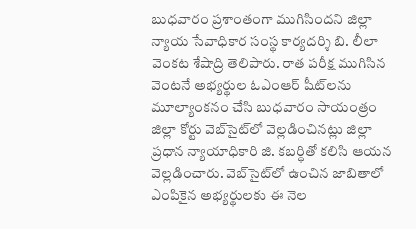బుధవారం ప్రశాంతంగా ముగిసిందని జిల్లా న్యాయ సేవాధికార సంస్థ కార్యదర్శి బి. లీలా వెంకట శేషాద్రి తెలిపారు. రాత పరీక్ష ముగిసిన వెంటనే అభ్యర్థుల ఓఎంఆర్‌ షీట్‌లను మూల్యాంకనం చేసి బుధవారం సాయంత్రం జిల్లా కోర్టు వెబ్‌సైట్‌లో వెల్లడించినట్లు జిల్లా ప్రధాన న్యాయాధికారి జి. కబర్ధితో కలిసి ఆయన వెల్లడించారు. వెబ్‌సైట్‌లో ఉంచిన జాబితాలో ఎంపికైన అభ్యర్థులకు ఈ నెల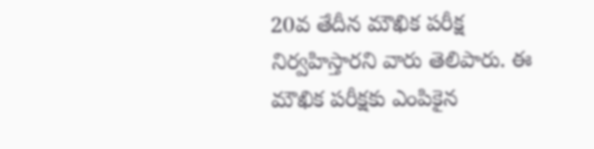20వ తేదీన మౌఖిక పరీక్ష నిర్వహిస్తారని వారు తెలిపారు. ఈ మౌఖిక పరీక్షకు ఎంపికైన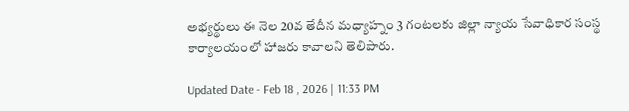అభ్యర్థులు ఈ నెల 20వ తేదీన మధ్యాహ్నం 3 గంటలకు జిల్లా న్యాయ సేవాధికార సంస్థ కార్యాలయంలో హాజరు కావాలని తెలిపారు.

Updated Date - Feb 18 , 2026 | 11:33 PM